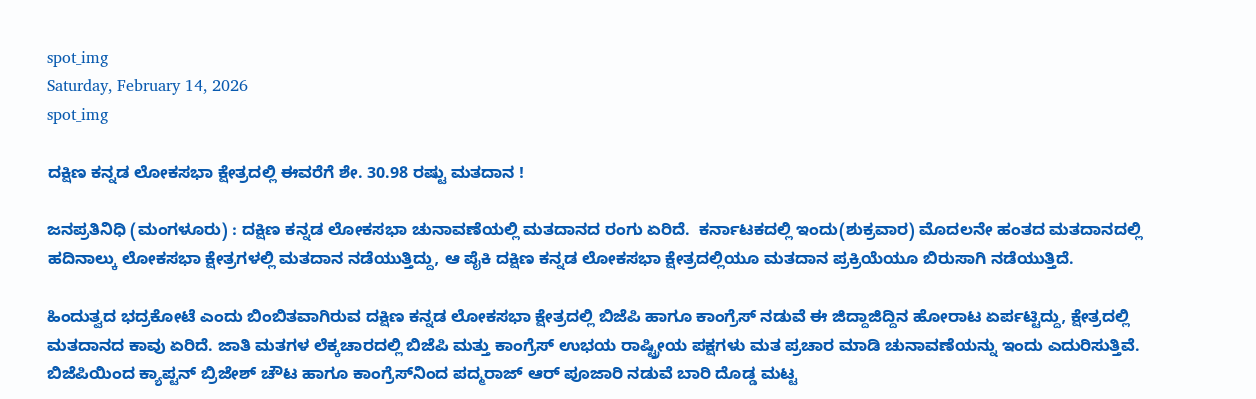spot_img
Saturday, February 14, 2026
spot_img

ದಕ್ಷಿಣ ಕನ್ನಡ ಲೋಕಸಭಾ ಕ್ಷೇತ್ರದಲ್ಲಿ ಈವರೆಗೆ ಶೇ. 30.98 ರಷ್ಟು ಮತದಾನ !

ಜನಪ್ರತಿನಿಧಿ (ಮಂಗಳೂರು) : ದಕ್ಷಿಣ ಕನ್ನಡ ಲೋಕಸಭಾ ಚುನಾವಣೆಯಲ್ಲಿ ಮತದಾನದ ರಂಗು ಏರಿದೆ.  ಕರ್ನಾಟಕದಲ್ಲಿ ಇಂದು(ಶುಕ್ರವಾರ) ಮೊದಲನೇ ಹಂತದ ಮತದಾನದಲ್ಲಿ ಹದಿನಾಲ್ಕು ಲೋಕಸಭಾ ಕ್ಷೇತ್ರಗಳಲ್ಲಿ ಮತದಾನ ನಡೆಯುತ್ತಿದ್ದು, ಆ ಪೈಕಿ ದಕ್ಷಿಣ ಕನ್ನಡ ಲೋಕಸಭಾ ಕ್ಷೇತ್ರದಲ್ಲಿಯೂ ಮತದಾನ ಪ್ರಕ್ರಿಯೆಯೂ ಬಿರುಸಾಗಿ ನಡೆಯುತ್ತಿದೆ.

ಹಿಂದುತ್ವದ ಭದ್ರಕೋಟೆ ಎಂದು ಬಿಂಬಿತವಾಗಿರುವ ದಕ್ಷಿಣ ಕನ್ನಡ ಲೋಕಸಭಾ ಕ್ಷೇತ್ರದಲ್ಲಿ ಬಿಜೆಪಿ ಹಾಗೂ ಕಾಂಗ್ರೆಸ್‌ ನಡುವೆ ಈ ಜಿದ್ದಾಜಿದ್ದಿನ ಹೋರಾಟ ಏರ್ಪಟ್ಟಿದ್ದು, ಕ್ಷೇತ್ರದಲ್ಲಿ ಮತದಾನದ ಕಾವು ಏರಿದೆ. ಜಾತಿ ಮತಗಳ ಲೆಕ್ಕಚಾರದಲ್ಲಿ ಬಿಜೆಪಿ ಮತ್ತು ಕಾಂಗ್ರೆಸ್‌ ಉಭಯ ರಾಷ್ಟ್ರೀಯ ಪಕ್ಷಗಳು ಮತ ಪ್ರಚಾರ ಮಾಡಿ ಚುನಾವಣೆಯನ್ನು ಇಂದು ಎದುರಿಸುತ್ತಿವೆ. ಬಿಜೆಪಿಯಿಂದ ಕ್ಯಾಪ್ಟನ್‌ ಬ್ರಿಜೇಶ್‌ ಚೌಟ ಹಾಗೂ ಕಾಂಗ್ರೆಸ್‌ನಿಂದ ಪದ್ಮರಾಜ್‌ ಆರ್‌ ಪೂಜಾರಿ ನಡುವೆ ಬಾರಿ ದೊಡ್ಡ ಮಟ್ಟ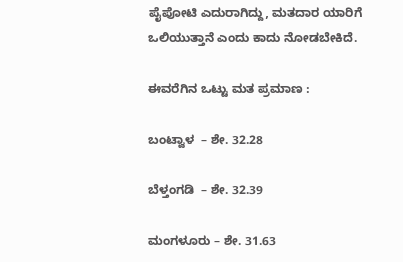ಪೈಪೋಟಿ ಎದುರಾಗಿದ್ದು, ಮತದಾರ ಯಾರಿಗೆ ಒಲಿಯುತ್ತಾನೆ ಎಂದು ಕಾದು ನೋಡಬೇಕಿದೆ.

ಈವರೆಗಿನ ಒಟ್ಟು ಮತ ಪ್ರಮಾಣ :

ಬಂಟ್ವಾಳ  – ಶೇ. 32.28

ಬೆಳ್ತಂಗಡಿ  – ಶೇ. 32.39

ಮಂಗಳೂರು – ಶೇ. 31.63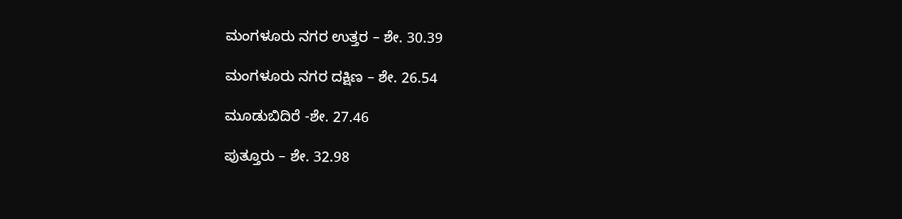ಮಂಗಳೂರು ನಗರ ಉತ್ತರ – ಶೇ. 30.39

ಮಂಗಳೂರು ನಗರ ದಕ್ಷಿಣ – ಶೇ. 26.54

ಮೂಡುಬಿದಿರೆ -ಶೇ. 27.46

ಪುತ್ತೂರು – ಶೇ. 32.98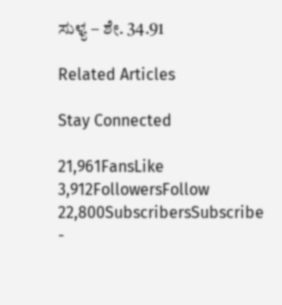ಸುಳ್ಯ – ಶೇ. 34.91

Related Articles

Stay Connected

21,961FansLike
3,912FollowersFollow
22,800SubscribersSubscribe
-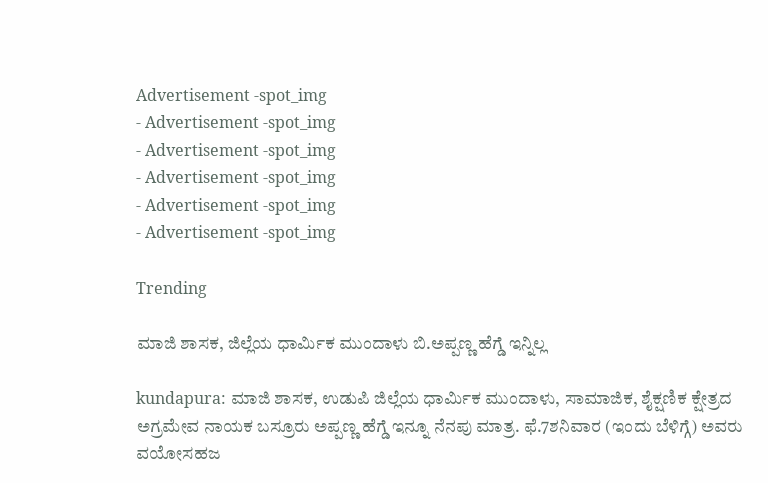Advertisement -spot_img
- Advertisement -spot_img
- Advertisement -spot_img
- Advertisement -spot_img
- Advertisement -spot_img
- Advertisement -spot_img

Trending

ಮಾಜಿ ಶಾಸಕ, ಜಿಲ್ಲೆಯ ಧಾರ್ಮಿಕ ಮುಂದಾಳು ಬಿ.ಅಪ್ಪಣ್ಣ ಹೆಗ್ಡೆ ಇನ್ನಿಲ್ಲ

kundapura: ಮಾಜಿ ಶಾಸಕ, ಉಡುಪಿ ಜಿಲ್ಲೆಯ ಧಾರ್ಮಿಕ ಮುಂದಾಳು, ಸಾಮಾಜಿಕ, ಶೈಕ್ಷಣಿಕ ಕ್ಷೇತ್ರದ ಅಗ್ರಮೇವ ನಾಯಕ ಬಸ್ರೂರು ಅಪ್ಪಣ್ಣ ಹೆಗ್ಡೆ ಇನ್ನೂ ನೆನಪು ಮಾತ್ರ. ಫೆ.7ಶನಿವಾರ (ಇಂದು ಬೆಳಿಗ್ಗೆ) ಅವರು ವಯೋಸಹಜ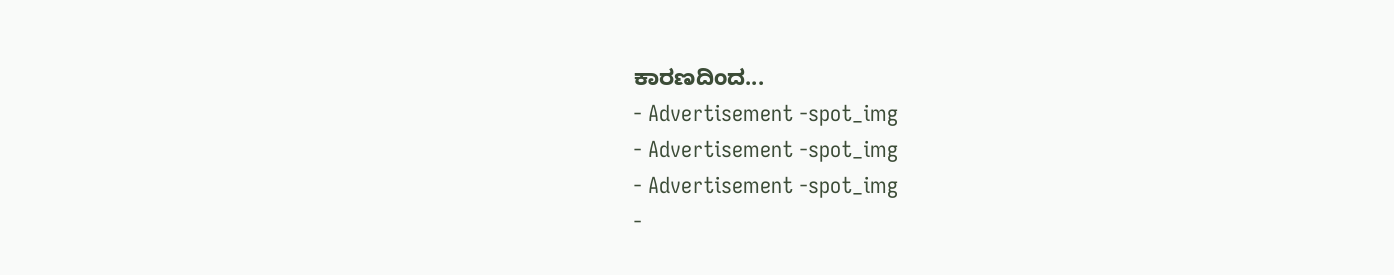ಕಾರಣದಿಂದ...
- Advertisement -spot_img
- Advertisement -spot_img
- Advertisement -spot_img
-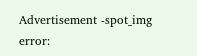Advertisement -spot_img
error: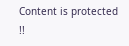Content is protected !!